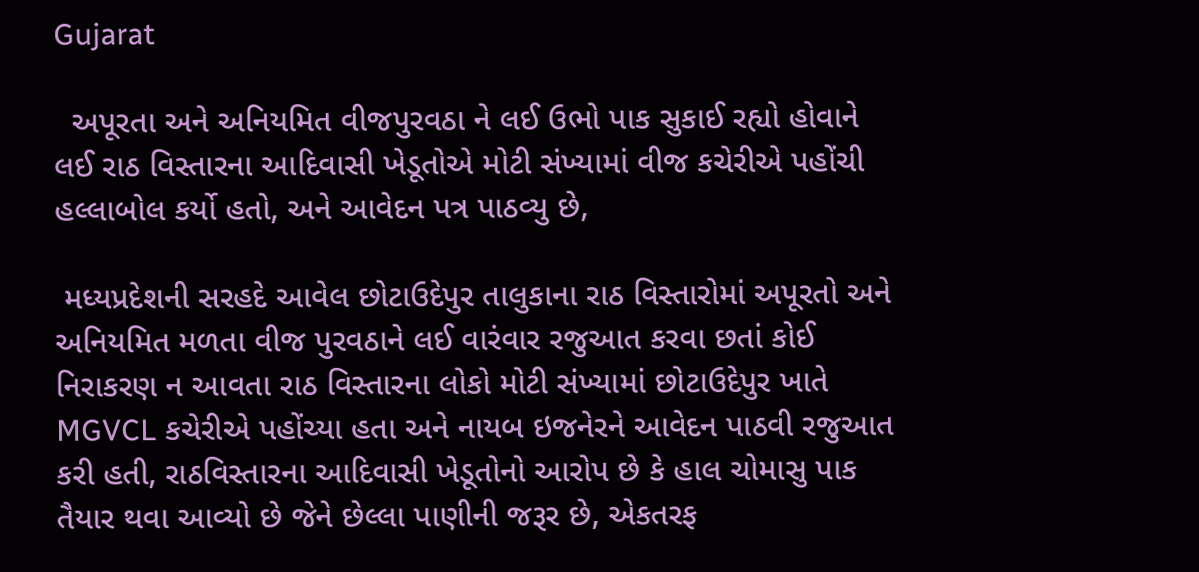Gujarat

  અપૂરતા અને અનિયમિત વીજપુરવઠા ને લઈ ઉભો પાક સુકાઈ રહ્યો હોવાને લઈ રાઠ વિસ્તારના આદિવાસી ખેડૂતોએ મોટી સંખ્યામાં વીજ કચેરીએ પહોંચી હલ્લાબોલ કર્યો હતો, અને આવેદન પત્ર પાઠવ્યુ છે,

 મધ્યપ્રદેશની સરહદે આવેલ છોટાઉદેપુર તાલુકાના રાઠ વિસ્તારોમાં અપૂરતો અને અનિયમિત મળતા વીજ પુરવઠાને લઈ વારંવાર રજુઆત કરવા છતાં કોઈ નિરાકરણ ન આવતા રાઠ વિસ્તારના લોકો મોટી સંખ્યામાં છોટાઉદેપુર ખાતે MGVCL કચેરીએ પહોંચ્યા હતા અને નાયબ ઇજનેરને આવેદન પાઠવી રજુઆત કરી હતી, રાઠવિસ્તારના આદિવાસી ખેડૂતોનો આરોપ છે કે હાલ ચોમાસુ પાક તૈયાર થવા આવ્યો છે જેને છેલ્લા પાણીની જરૂર છે, એકતરફ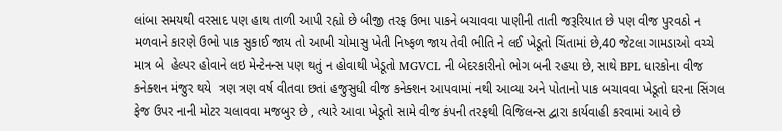લાંબા સમયથી વરસાદ પણ હાથ તાળી આપી રહ્યો છે બીજી તરફ ઉભા પાકને બચાવવા પાણીની તાતી જરૂરિયાત છે પણ વીજ પુરવઠો ન મળવાને કારણે ઉભો પાક સુકાઈ જાય તો આખી ચોમાસુ ખેતી નિષ્ફળ જાય તેવી ભીતિ ને લઈ ખેડૂતો ચિંતામાં છે,40 જેટલા ગામડાઓ વચ્ચે માત્ર બે  હેલ્પર હોવાને લઇ મેન્ટેનન્સ પણ થતું ન હોવાથી ખેડૂતો MGVCL ની બેદરકારીનો ભોગ બની રહયા છે, સાથે BPL ધારકોના વીજ કનેક્શન મંજુર થયે  ત્રણ ત્રણ વર્ષ વીતવા છતાં હજુસુધી વીજ કનેક્શન આપવામાં નથી આવ્યા અને પોતાનો પાક બચાવવા ખેડૂતો ઘરના સિંગલ ફેજ ઉપર નાની મોટર ચલાવવા મજબુર છે , ત્યારે આવા ખેડૂતો સામે વીજ કંપની તરફથી વિજિલન્સ દ્વારા કાર્યવાહી કરવામાં આવે છે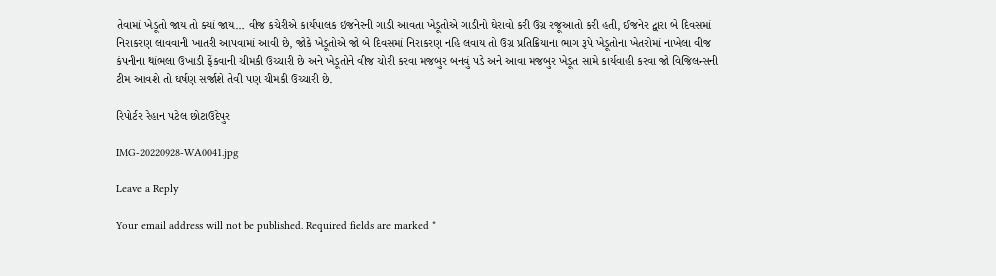તેવામાં ખેડૂતો જાય તો ક્યાં જાય… વીજ કચેરીએ કાર્યપાલક ઇજનેરની ગાડી આવતા ખેડૂતોએ ગાડીનો ઘેરાવો કરી ઉગ્ર રજૂઆતો કરી હતી, ઈજનેર દ્વારા બે દિવસમાં નિરાકરણ લાવવાની ખાતરી આપવામાં આવી છે, જોકે ખેડૂતોએ જો બે દિવસમાં નિરાકરણ નહિ લવાય તો ઉગ્ર પ્રતિક્રિયાના ભાગ રૂપે ખેડૂતોના ખેતરોમાં નાખેલા વીજ કંપનીના થાંભલા ઉખાડી ફેંકવાની ચીમકી ઉચ્ચારી છે અને ખેડૂતોને વીજ ચોરી કરવા મજબુર બનવું પડે અને આવા મજબુર ખેડૂત સામે કાર્યવાહી કરવા જો વિજિલન્સની ટીમ આવશે તો ઘર્ષણ સર્જાશે તેવી પણ ચીમકી ઉચ્ચારી છે.

રિપોર્ટર રેહાન પટેલ છોટાઉદેપુર

IMG-20220928-WA0041.jpg

Leave a Reply

Your email address will not be published. Required fields are marked *